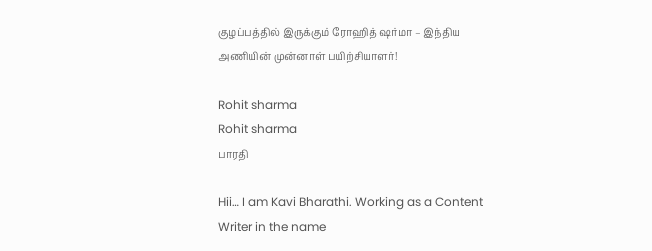குழப்பத்தில் இருக்கும் ரோஹித் ஷர்மா – இந்திய அணியின் முன்னாள் பயிற்சியாளர்!

Rohit sharma
Rohit sharma
பாரதி

Hii… I am Kavi Bharathi. Working as a Content Writer in the name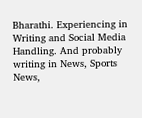Bharathi. Experiencing in Writing and Social Media Handling. And probably writing in News, Sports News,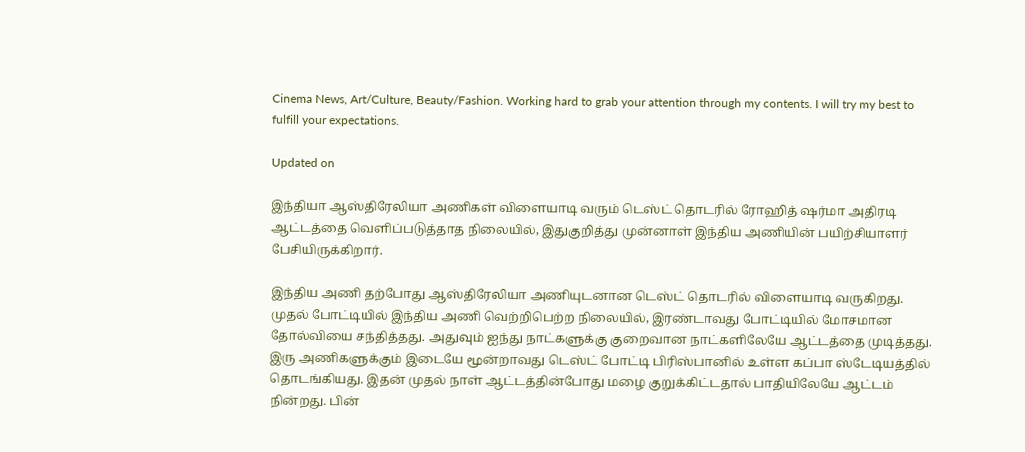Cinema News, Art/Culture, Beauty/Fashion. Working hard to grab your attention through my contents. I will try my best to fulfill your expectations.

Updated on

இந்தியா ஆஸ்திரேலியா அணிகள் விளையாடி வரும் டெஸ்ட் தொடரில் ரோஹித் ஷர்மா அதிரடி ஆட்டத்தை வெளிப்படுத்தாத நிலையில், இதுகுறித்து முன்னாள் இந்திய அணியின் பயிற்சியாளர் பேசியிருக்கிறார்.

இந்திய அணி தற்போது ஆஸ்திரேலியா அணியுடனான டெஸ்ட் தொடரில் விளையாடி வருகிறது. முதல் போட்டியில் இந்திய அணி வெற்றிபெற்ற நிலையில், இரண்டாவது போட்டியில் மோசமான தோல்வியை சந்தித்தது. அதுவும் ஐந்து நாட்களுக்கு குறைவான நாட்களிலேயே ஆட்டத்தை முடித்தது. இரு அணிகளுக்கும் இடையே மூன்றாவது டெஸ்ட் போட்டி பிரிஸ்பானில் உள்ள கப்பா ஸ்டேடியத்தில் தொடங்கியது. இதன் முதல் நாள் ஆட்டத்தின்போது மழை குறுக்கிட்டதால் பாதியிலேயே ஆட்டம் நின்றது. பின்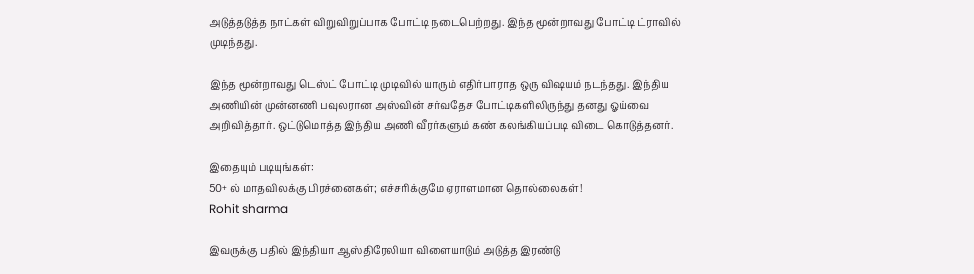அடுத்தடுத்த நாட்கள் விறுவிறுப்பாக போட்டி நடைபெற்றது. இந்த மூன்றாவது போட்டி ட்ராவில் முடிந்தது.

இந்த மூன்றாவது டெஸ்ட் போட்டி முடிவில் யாரும் எதிர்பாராத ஒரு விஷயம் நடந்தது. இந்திய அணியின் முன்னணி பவுலரான அஸ்வின் சர்வதேச போட்டிகளிலிருந்து தனது ஓய்வை அறிவித்தார். ஒட்டுமொத்த இந்திய அணி வீரர்களும் கண் கலங்கியப்படி விடை கொடுத்தனர்.

இதையும் படியுங்கள்:
50+ ல் மாதவிலக்கு பிரச்னைகள்; எச்சரிக்குமே ஏராளமான தொல்லைகள்!
Rohit sharma

இவருக்கு பதில் இந்தியா ஆஸ்திரேலியா விளையாடும் அடுத்த இரண்டு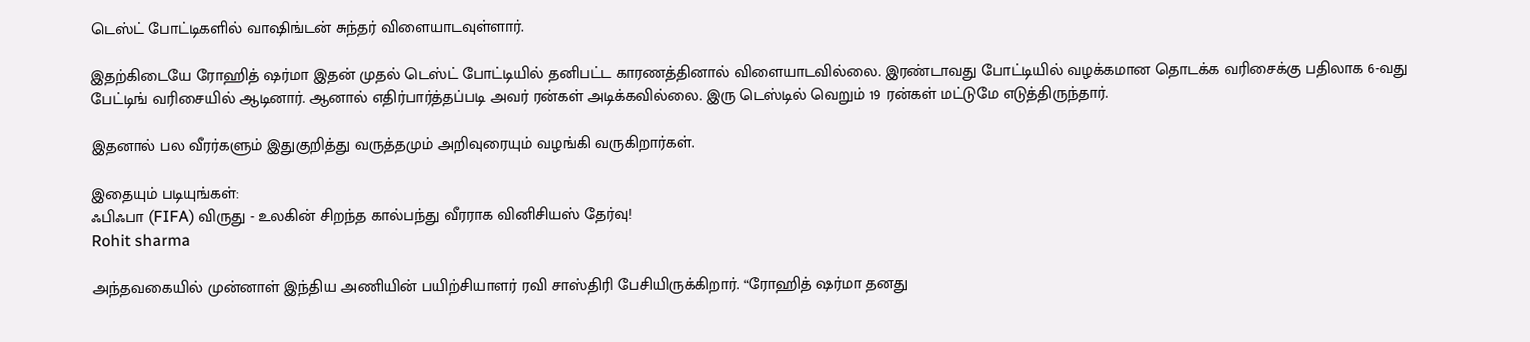டெஸ்ட் போட்டிகளில் வாஷிங்டன் சுந்தர் விளையாடவுள்ளார்.

இதற்கிடையே ரோஹித் ஷர்மா இதன் முதல் டெஸ்ட் போட்டியில் தனிபட்ட காரணத்தினால் விளையாடவில்லை. இரண்டாவது போட்டியில் வழக்கமான தொடக்க வரிசைக்கு பதிலாக 6-வது பேட்டிங் வரிசையில் ஆடினார். ஆனால் எதிர்பார்த்தப்படி அவர் ரன்கள் அடிக்கவில்லை. இரு டெஸ்டில் வெறும் 19 ரன்கள் மட்டுமே எடுத்திருந்தார்.

இதனால் பல வீரர்களும் இதுகுறித்து வருத்தமும் அறிவுரையும் வழங்கி வருகிறார்கள்.

இதையும் படியுங்கள்:
ஃபிஃபா (FIFA) விருது - உலகின் சிறந்த கால்பந்து வீரராக வினிசியஸ் தேர்வு!
Rohit sharma

அந்தவகையில் முன்னாள் இந்திய அணியின் பயிற்சியாளர் ரவி சாஸ்திரி பேசியிருக்கிறார். “ரோஹித் ஷர்மா தனது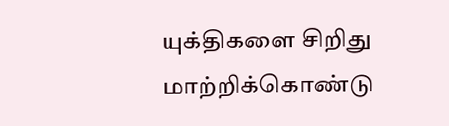யுக்திகளை சிறிது மாற்றிக்கொண்டு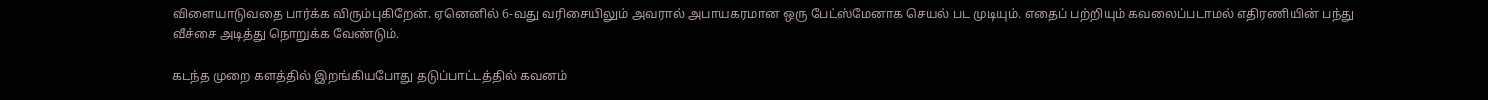விளையாடுவதை பார்க்க விரும்புகிறேன். ஏனெனில் 6-வது வரிசையிலும் அவரால் அபாயகரமான ஒரு பேட்ஸ்மேனாக செயல் பட முடியும். எதைப் பற்றியும் கவலைப்படாமல் எதிரணியின் பந்து வீச்சை அடித்து நொறுக்க வேண்டும்.

கடந்த முறை களத்தில் இறங்கியபோது தடுப்பாட்டத்தில் கவனம்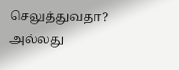செலுத்துவதா? அல்லது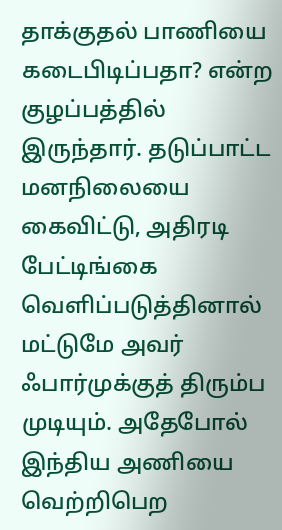தாக்குதல் பாணியை கடைபிடிப்பதா? என்ற குழப்பத்தில் இருந்தார். தடுப்பாட்ட மனநிலையை கைவிட்டு, அதிரடி பேட்டிங்கை வெளிப்படுத்தினால் மட்டுமே அவர் ஃபார்முக்குத் திரும்ப முடியும். அதேபோல் இந்திய அணியை வெற்றிபெற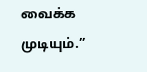வைக்க முடியும்.”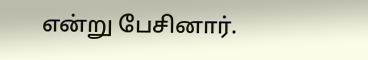என்று பேசினார்.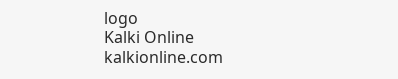logo
Kalki Online
kalkionline.com